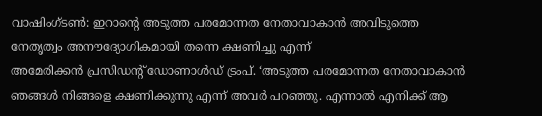വാഷിംഗ്ടൺ: ഇറാന്റെ അടുത്ത പരമോന്നത നേതാവാകാൻ അവിടുത്തെ നേതൃത്വം അനൗദ്യോഗികമായി തന്നെ ക്ഷണിച്ചു എന്ന്
അമേരിക്കൻ പ്രസിഡന്റ് ഡോണാൾഡ് ട്രംപ്. ‘അടുത്ത പരമോന്നത നേതാവാകാൻ ഞങ്ങൾ നിങ്ങളെ ക്ഷണിക്കുന്നു എന്ന് അവർ പറഞ്ഞു. എന്നാൽ എനിക്ക് ആ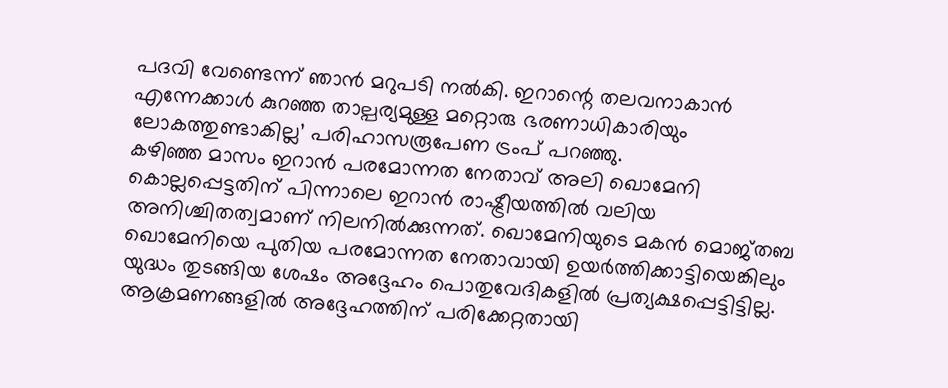പദവി വേണ്ടെന്ന് ഞാൻ മറുപടി നൽകി. ഇറാന്റെ തലവനാകാൻ എന്നേക്കാൾ കുറഞ്ഞ താല്പര്യമുള്ള മറ്റൊരു ഭരണാധികാരിയും ലോകത്തുണ്ടാകില്ല’ പരിഹാസരൂപേണ ട്രംപ് പറഞ്ഞു.
കഴിഞ്ഞ മാസം ഇറാൻ പരമോന്നത നേതാവ് അലി ഖൊമേനി കൊല്ലപ്പെട്ടതിന് പിന്നാലെ ഇറാൻ രാഷ്ട്രീയത്തിൽ വലിയ അനിശ്ചിതത്വമാണ് നിലനിൽക്കുന്നത്. ഖൊമേനിയുടെ മകൻ മൊജ്തബ ഖൊമേനിയെ പുതിയ പരമോന്നത നേതാവായി ഉയർത്തിക്കാട്ടിയെങ്കിലും യുദ്ധം തുടങ്ങിയ ശേഷം അദ്ദേഹം പൊതുവേദികളിൽ പ്രത്യക്ഷപ്പെട്ടിട്ടില്ല. ആക്രമണങ്ങളിൽ അദ്ദേഹത്തിന് പരിക്കേറ്റതായി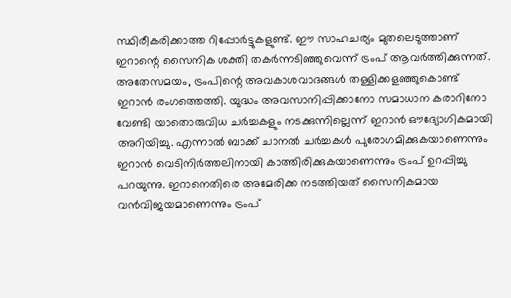സ്ഥിരീകരിക്കാത്ത റിപ്പോർട്ടുകളുണ്ട്. ഈ സാഹചര്യം മുതലെടുത്താണ് ഇറാന്റെ സൈനിക ശക്തി തകർന്നടിഞ്ഞുവെന്ന് ട്രംപ് ആവർത്തിക്കുന്നത്.
അതേസമയം, ട്രംപിന്റെ അവകാശവാദങ്ങൾ തള്ളിക്കളഞ്ഞുകൊണ്ട് ഇറാൻ രംഗത്തെത്തി. യുദ്ധം അവസാനിപ്പിക്കാനോ സമാധാന കരാറിനോ വേണ്ടി യാതൊരുവിധ ചർച്ചകളും നടക്കുന്നില്ലെന്ന് ഇറാൻ ഔദ്യോഗികമായി അറിയിച്ചു. എന്നാൽ ബാക്ക് ചാനൽ ചർച്ചകൾ പുരോഗമിക്കുകയാണെന്നും ഇറാൻ വെടിനിർത്തലിനായി കാത്തിരിക്കുകയാണെന്നും ട്രംപ് ഉറപ്പിച്ചു പറയുന്നു. ഇറാനെതിരെ അമേരിക്ക നടത്തിയത് സൈനികമായ വൻവിജയമാണെന്നും ട്രംപ്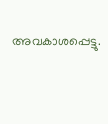അവകാശപ്പെട്ടു.